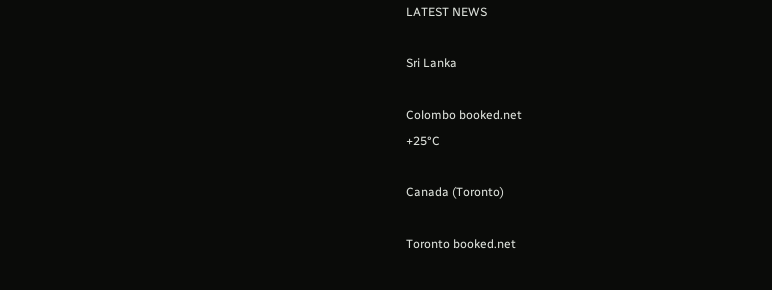LATEST NEWS

Sri Lanka

Colombo booked.net
+25°C

Canada (Toronto)

Toronto booked.net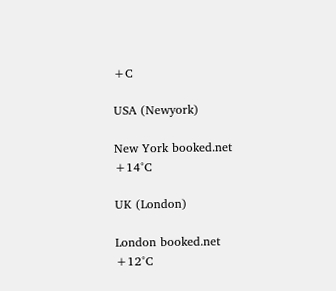+C

USA (Newyork)

New York booked.net
+14°C

UK (London)

London booked.net
+12°C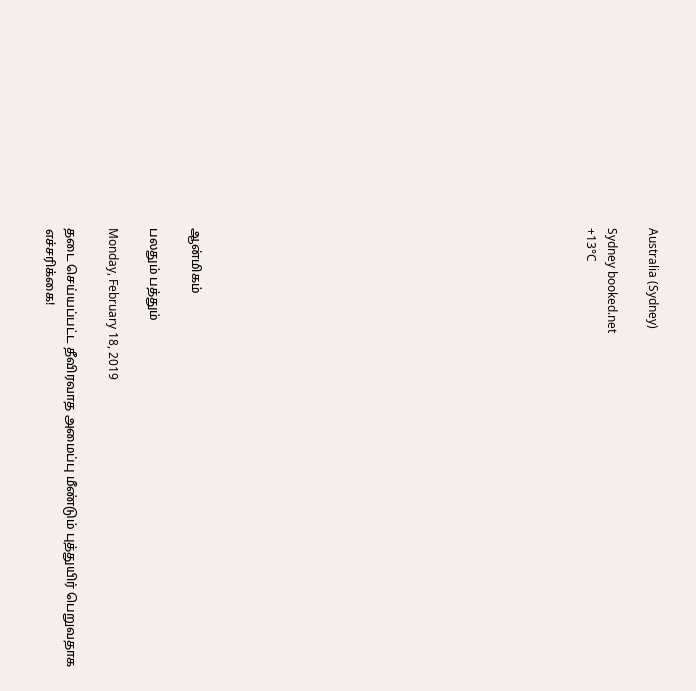Australia (Sydney)

Sydney booked.net
+13°C


















ஆன்மிகம்

பலதும் பத்தும்

Monday, February 18, 2019

தடை செய்யப்பட்ட தீவிரவாத அமைப்பு மீண்டும் புத்துயிர் பெறுவதாக எச்சரிக்கை!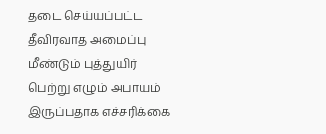தடை செய்யப்பட்ட தீவிரவாத அமைப்பு மீண்டும் புத்துயிர் பெற்று எழும் அபாயம் இருப்பதாக எச்சரிக்கை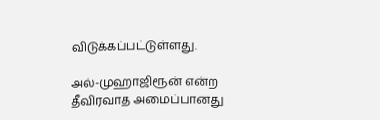விடுக்கப்பட்டுள்ளது.

அல்-முஹாஜிரூன் என்ற தீவிரவாத அமைப்பானது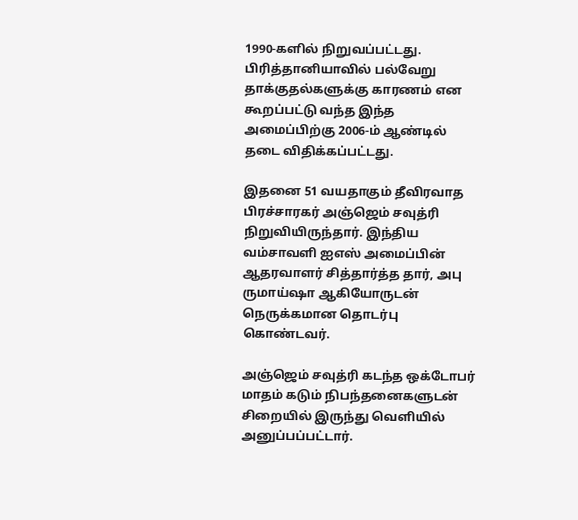1990-களில் நிறுவப்பட்டது. பிரித்தானியாவில் பல்வேறு தாக்குதல்களுக்கு காரணம் என கூறப்பட்டு வந்த இந்த அமைப்பிற்கு 2006-ம் ஆண்டில் தடை விதிக்கப்பட்டது.

இதனை 51 வயதாகும் தீவிரவாத பிரச்சாரகர் அஞ்ஜெம் சவுத்ரி நிறுவியிருந்தார். இந்திய வம்சாவளி ஐஎஸ் அமைப்பின் ஆதரவாளர் சித்தார்த்த தார், அபு ருமாய்ஷா ஆகியோருடன் நெருக்கமான தொடர்பு கொண்டவர்.

அஞ்ஜெம் சவுத்ரி கடந்த ஒக்டோபர் மாதம் கடும் நிபந்தனைகளுடன் சிறையில் இருந்து வெளியில் அனுப்பப்பட்டார்.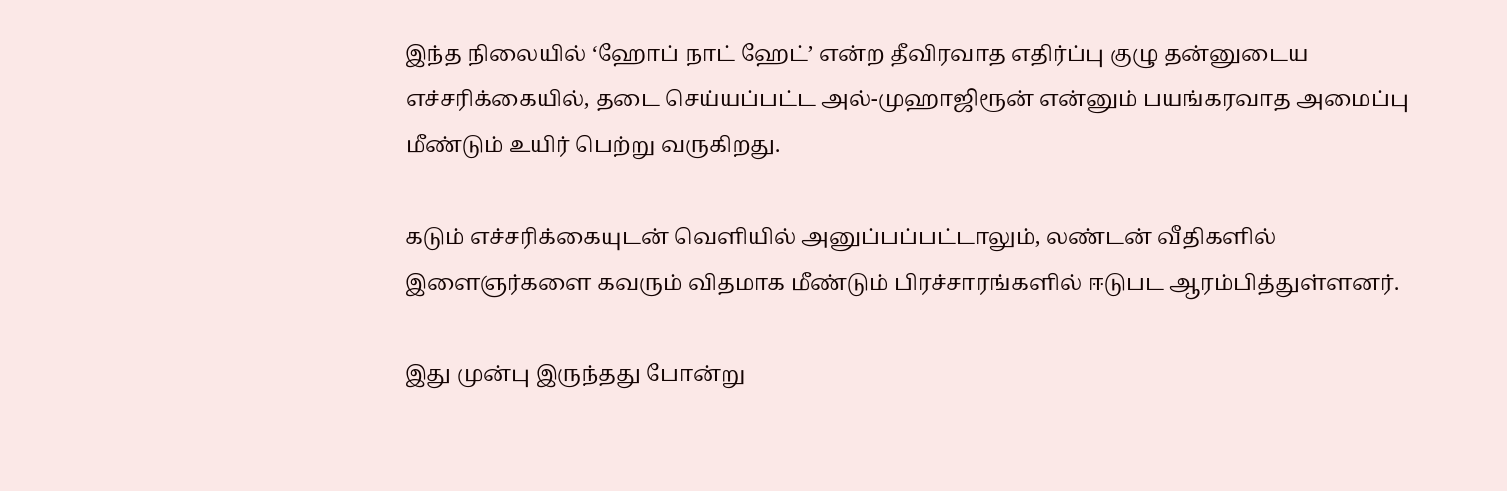இந்த நிலையில் ‘ஹோப் நாட் ஹேட்’ என்ற தீவிரவாத எதிர்ப்பு குழு தன்னுடைய எச்சரிக்கையில், தடை செய்யப்பட்ட அல்-முஹாஜிரூன் என்னும் பயங்கரவாத அமைப்பு மீண்டும் உயிர் பெற்று வருகிறது.

கடும் எச்சரிக்கையுடன் வெளியில் அனுப்பப்பட்டாலும், லண்டன் வீதிகளில் இளைஞர்களை கவரும் விதமாக மீண்டும் பிரச்சாரங்களில் ஈடுபட ஆரம்பித்துள்ளனர்.

இது முன்பு இருந்தது போன்று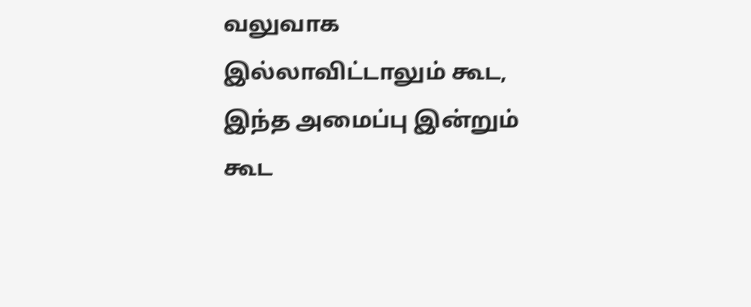வலுவாக இல்லாவிட்டாலும் கூட, இந்த அமைப்பு இன்றும் கூட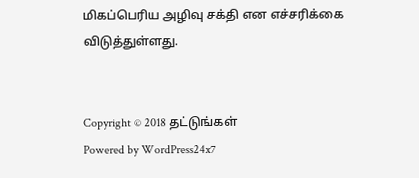மிகப்பெரிய அழிவு சக்தி என எச்சரிக்கை விடுத்துள்ளது.


Copyright © 2018 தட்டுங்கள்
Powered by WordPress24x7